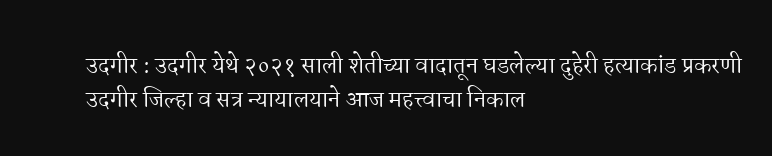उदगीर : उदगीर येथे २०२१ साली शेतीच्या वादातून घडलेल्या दुहेरी हत्याकांड प्रकरणी उदगीर जिल्हा व सत्र न्यायालयाने आज महत्त्वाचा निकाल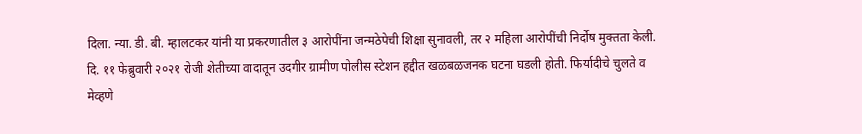दिला. न्या. डी. बी. म्हालटकर यांनी या प्रकरणातील ३ आरोपींना जन्मठेपेची शिक्षा सुनावली, तर २ महिला आरोपींची निर्दोष मुक्तता केली.
दि. ११ फेब्रुवारी २०२१ रोजी शेतीच्या वादातून उदगीर ग्रामीण पोलीस स्टेशन हद्दीत खळबळजनक घटना घडली होती. फिर्यादीचे चुलते व मेव्हणे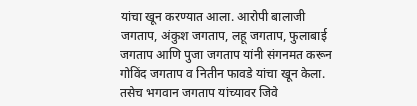यांचा खून करण्यात आला. आरोपी बालाजी जगताप, अंकुश जगताप, लहू जगताप, फुलाबाई जगताप आणि पुजा जगताप यांनी संगनमत करून गोविंद जगताप व नितीन फावडे यांचा खून केला. तसेच भगवान जगताप यांच्यावर जिवे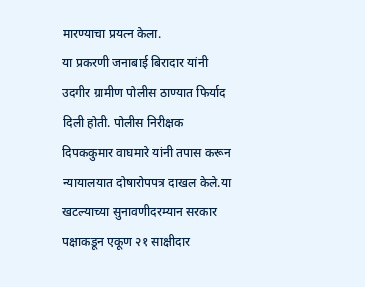मारण्याचा प्रयत्न केला.
या प्रकरणी जनाबाई बिरादार यांनी उदगीर ग्रामीण पोलीस ठाण्यात फिर्याद दिली होती. पोलीस निरीक्षक दिपककुमार वाघमारे यांनी तपास करून न्यायालयात दोषारोपपत्र दाखल केले.या खटल्याच्या सुनावणीदरम्यान सरकार पक्षाकडून एकूण २१ साक्षीदार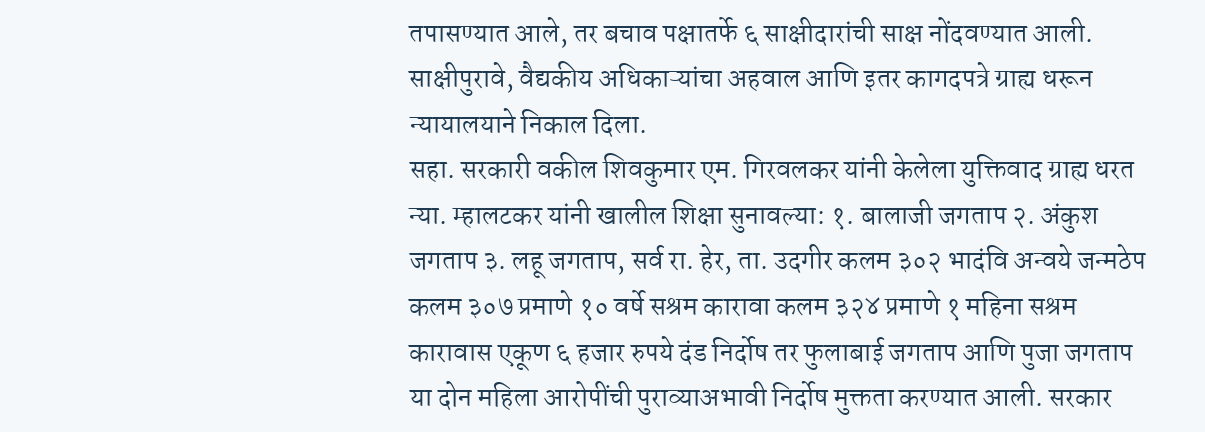तपासण्यात आले, तर बचाव पक्षातर्फे ६ साक्षीदारांची साक्ष नोंदवण्यात आली. साक्षीपुरावे, वैद्यकीय अधिकाऱ्यांचा अहवाल आणि इतर कागदपत्रे ग्राह्य धरून न्यायालयाने निकाल दिला.
सहा. सरकारी वकील शिवकुमार एम. गिरवलकर यांनी केलेला युक्तिवाद ग्राह्य धरत न्या. म्हालटकर यांनी खालील शिक्षा सुनावल्या: १. बालाजी जगताप २. अंकुश जगताप ३. लहू जगताप, सर्व रा. हेर, ता. उदगीर कलम ३०२ भादंवि अन्वये जन्मठेप कलम ३०७ प्रमाणे १० वर्षे सश्रम कारावा कलम ३२४ प्रमाणे १ महिना सश्रम कारावास एकूण ६ हजार रुपये दंड निर्दोष तर फुलाबाई जगताप आणि पुजा जगताप या दोन महिला आरोपींची पुराव्याअभावी निर्दोष मुक्तता करण्यात आली. सरकार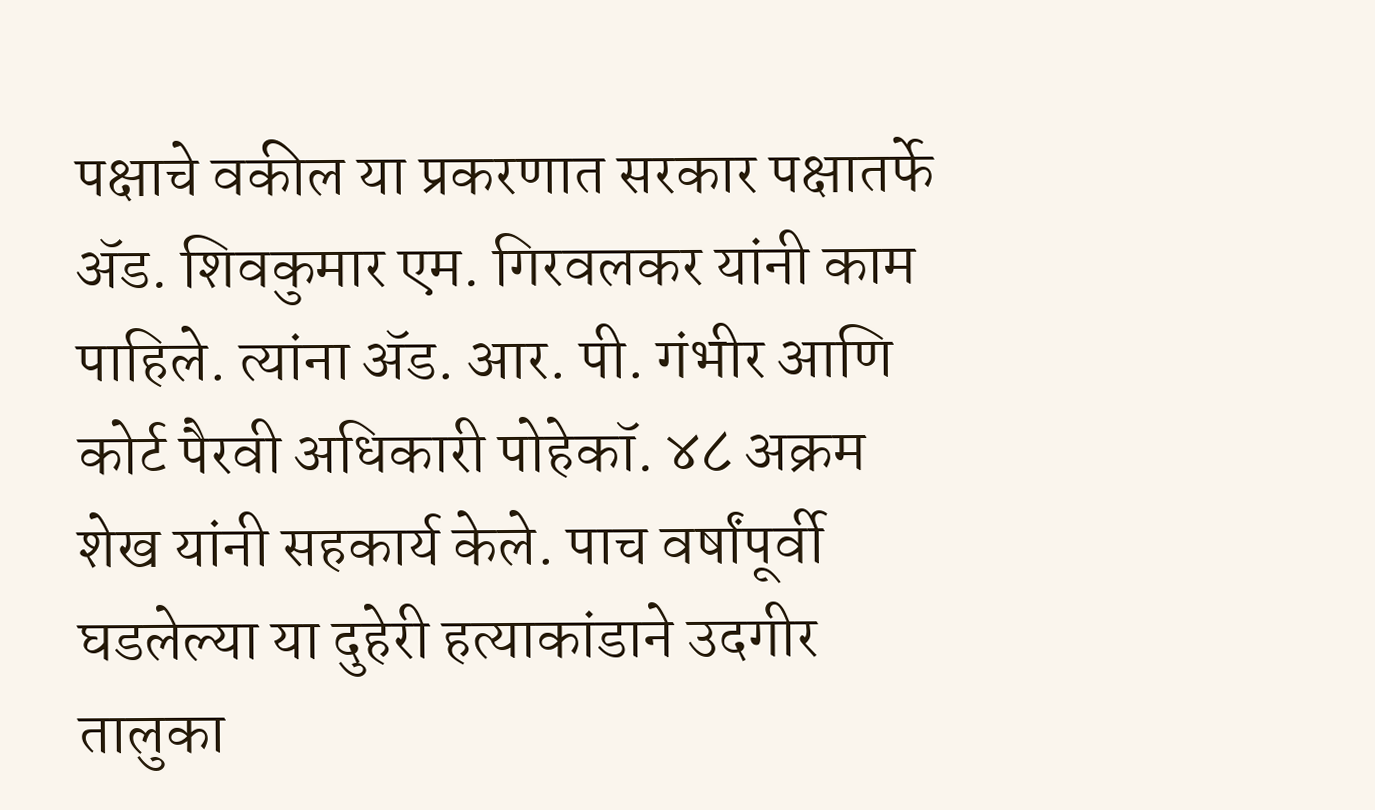पक्षाचे वकील या प्रकरणात सरकार पक्षातर्फे ॲड. शिवकुमार एम. गिरवलकर यांनी काम पाहिले. त्यांना ॲड. आर. पी. गंभीर आणि कोर्ट पैरवी अधिकारी पोहेकॉ. ४८ अक्रम शेख यांनी सहकार्य केले. पाच वर्षांपूर्वी घडलेल्या या दुहेरी हत्याकांडाने उदगीर तालुका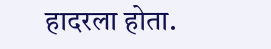हादरला होता.